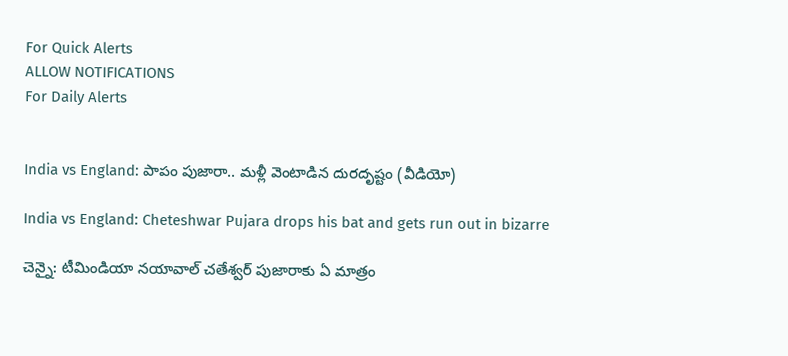For Quick Alerts
ALLOW NOTIFICATIONS
For Daily Alerts


India vs England: పాపం పుజారా.. మళ్లీ వెంటాడిన దురదృష్టం (వీడియో)

India vs England: Cheteshwar Pujara drops his bat and gets run out in bizarre

చెన్నై: టీమిండియా నయావాల్ చతేశ్వర్ పుజారాకు ఏ మాత్రం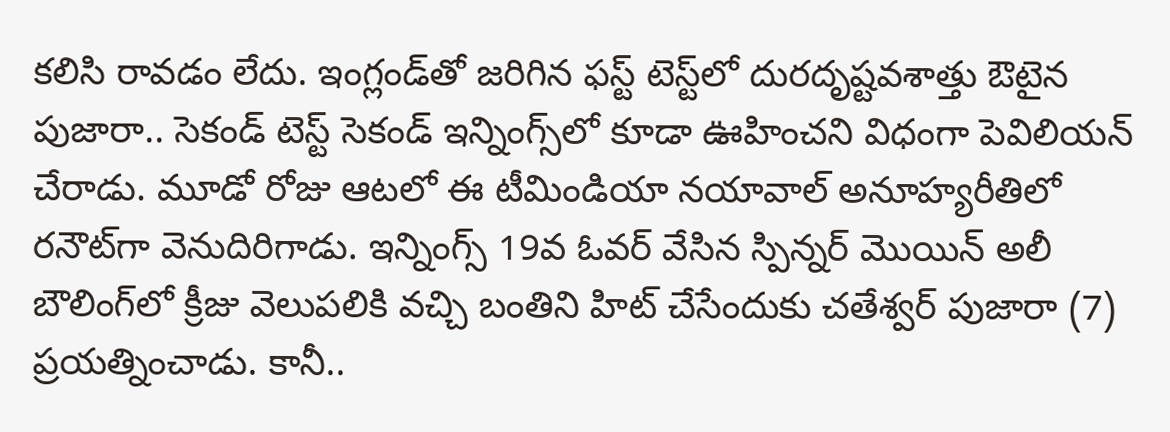కలిసి రావడం లేదు. ఇంగ్లండ్‌తో జరిగిన ఫస్ట్ టెస్ట్‌లో దురదృష్టవశాత్తు ఔటైన పుజారా.. సెకండ్ టెస్ట్‌ సెకండ్ ఇన్నింగ్స్‌లో కూడా ఊహించని విధంగా పెవిలియన్ చేరాడు. మూడో రోజు ఆటలో ఈ టీమిండియా నయావాల్ అనూహ్యరీతిలో రనౌట్‌గా వెనుదిరిగాడు. ఇన్నింగ్స్ 19వ ఓవర్ వేసిన స్పిన్నర్ మొయిన్ అలీ బౌలింగ్‌లో క్రీజు వెలుపలికి వచ్చి బంతిని హిట్ చేసేందుకు చతేశ్వర్ పుజారా (7) ప్రయత్నించాడు. కానీ..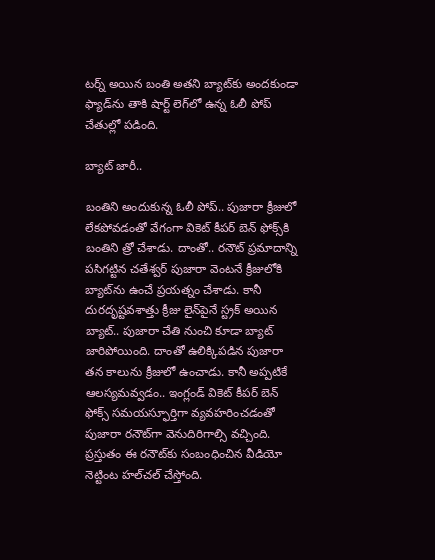టర్న్ అయిన బంతి అతని బ్యాట్‌కు అందకుండా ఫ్యాడ్‌ను తాకి షార్ట్ లెగ్‌లో ఉన్న ఓలీ పోప్ చేతుల్లో పడింది.

బ్యాట్ జారీ..

బంతిని అందుకున్న ఓలీ పోప్.. పుజారా క్రీజులో లేకపోవడంతో వేగంగా వికెట్ కీపర్ బెన్ ఫోక్స్‌కి బంతిని త్రో చేశాడు. దాంతో.. రనౌట్ ప్రమాదాన్ని పసిగట్టిన చతేశ్వర్ పుజారా వెంటనే క్రీజులోకి బ్యాట్‌ను ఉంచే ప్రయత్నం చేశాడు. కానీ దురదృష్టవశాత్తు క్రీజు లైన్‌పైనే స్ట్రక్ అయిన బ్యాట్.. పుజారా చేతి నుంచి కూడా బ్యాట్ జారిపోయింది. దాంతో ఉలిక్కిపడిన పుజారా తన కాలును క్రీజులో ఉంచాడు. కానీ అప్పటికే ఆలస్యమవ్వడం.. ఇంగ్లండ్ వికెట్ కీపర్ బెన్ ఫోక్స్ సమయస్ఫూర్తిగా వ్యవహరించడంతో పుజారా రనౌట్‌గా వెనుదిరిగాల్సి వచ్చింది. ప్రస్తుతం ఈ రనౌట్‌కు సంబంధించిన వీడియో నెట్టింట హల్‌చల్ చేస్తోంది.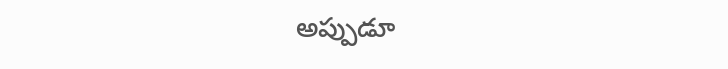అప్పుడూ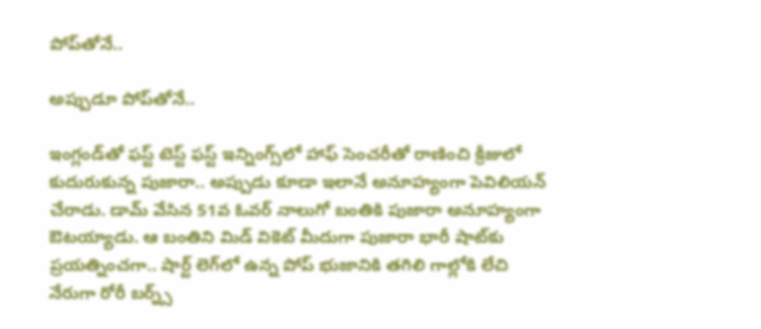పోప్‌తోనే..

అప్పుడూ పోప్‌తోనే..

ఇంగ్లండ్‌తో ఫస్ట్ టెస్ట్ ఫస్ట్ ఇన్నింగ్స్‌లో హాఫ్ సెంచరీతో రాణించి క్రీజులో కుదురుకున్న పుజారా.. అప్పుడు కూడా ఇలానే అనూహ్యంగా పెవిలియన్ చేరాడు. డామ్ వేసిన 51వ ఓవర్ నాలుగో బంతికి పుజారా అనూహ్యంగా ఔటయ్యాడు. ఆ బంతిని మిడ్ వికెట్ మీదుగా పుజారా భారీ షాట్‌కు ప్రయత్నించగా.. షార్ట్ లెగ్‌లో ఉన్న పోప్ భుజానికి తగిలి గాల్లోకి లేచి నేరుగా రోరీ బర్న్స్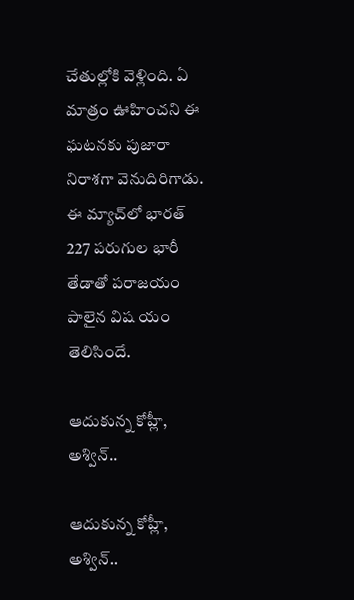చేతుల్లోకి వెళ్లింది. ఏ మాత్రం ఊహించని ఈ ఘటనకు పుజారా నిరాశగా వెనుదిరిగాడు. ఈ మ్యాచ్‌లో భారత్ 227 పరుగుల భారీ తేడాతో పరాజయం పాలైన విష యం తెలిసిందే.

ఆదుకున్న కోహ్లీ, అశ్విన్..

ఆదుకున్న కోహ్లీ, అశ్విన్..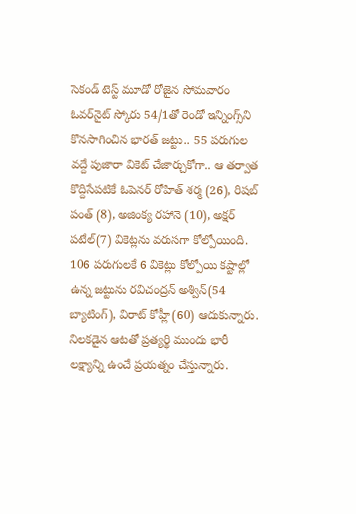సెకండ్ టెస్ట్ మూడో రోజైన సోమవారం ఓవర్‌నైట్ స్కోరు 54/1తో రెండో ఇన్నింగ్స్‌ని కొనసాగించిన భారత్ జట్టు.. 55 పరుగుల వద్దే పుజారా వికెట్ చేజార్చుకోగా.. ఆ తర్వాత కొద్దిసేపటికే ఓపెనర్ రోహిత్ శర్మ (26), రిషబ్ పంత్ (8), అజింక్య రహానె (10), అక్షర్ పటేల్(7) వికెట్లను వరుసగా కోల్పోయింది. 106 పరుగులకే 6 వికెట్లు కోల్పోయి కష్టాల్లో ఉన్న జట్టును రవిచంద్రన్ అశ్విన్(54 బ్యాటింగ్), విరాట్ కోహ్లీ(60) ఆదుకున్నారు. నిలకడైన ఆటతో ప్రత్యర్థి ముందు భారీ లక్ష్యాన్ని ఉంచే ప్రయత్నం చేస్తున్నారు.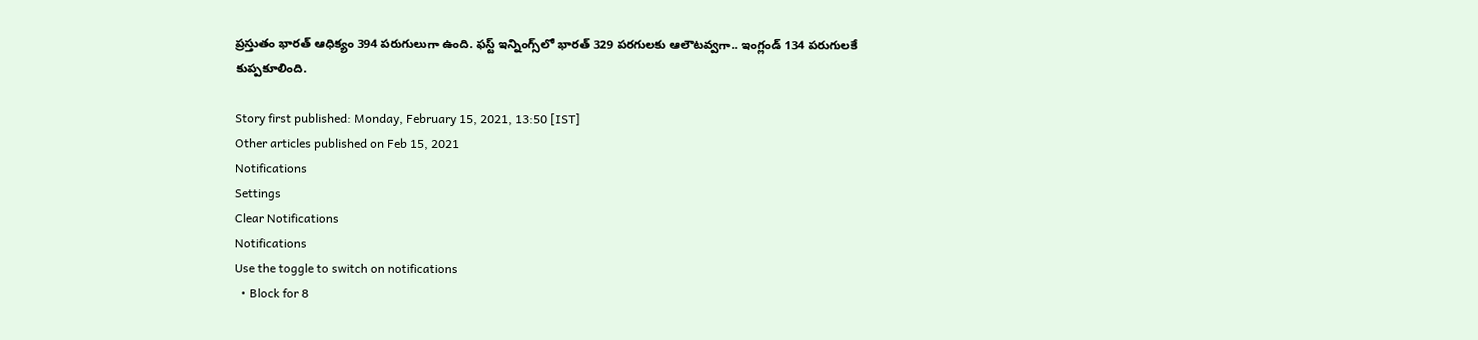ప్రస్తుతం భారత్ ఆధిక్యం 394 పరుగులుగా ఉంది. ఫస్ట్ ఇన్నింగ్స్‌లో భారత్ 329 పరగులకు ఆలౌటవ్వగా.. ఇంగ్లండ్ 134 పరుగులకే కుప్పకూలింది.

Story first published: Monday, February 15, 2021, 13:50 [IST]
Other articles published on Feb 15, 2021
Notifications
Settings
Clear Notifications
Notifications
Use the toggle to switch on notifications
  • Block for 8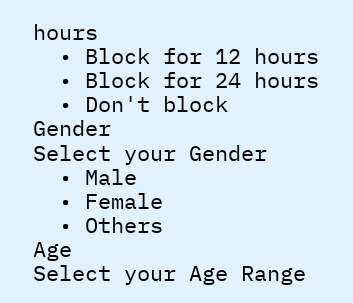hours
  • Block for 12 hours
  • Block for 24 hours
  • Don't block
Gender
Select your Gender
  • Male
  • Female
  • Others
Age
Select your Age Range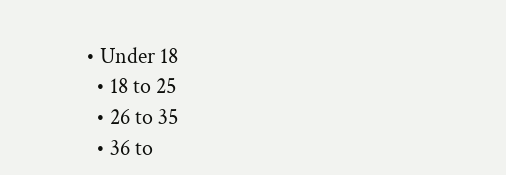• Under 18
  • 18 to 25
  • 26 to 35
  • 36 to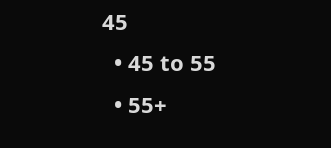45
  • 45 to 55
  • 55+